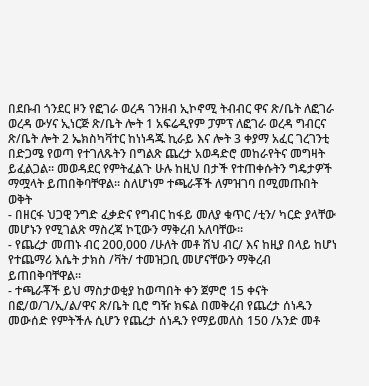በደቡብ ጎንደር ዞን የፎገራ ወረዳ ገንዘብ ኢኮኖሚ ትብብር ዋና ጽ/ቤት ለፎገራ ወረዳ ውሃና ኢነርጅ ጽ/ቤት ሎት 1 አፍሬዲየም ፓምፕ ለፎገራ ወረዳ ግብርና ጽ/ቤት ሎት 2 ኤክስካቫተር ከነነዳጁ ኪራይ እና ሎት 3 ቀያማ አፈር ገረገንቲ በድጋሜ የወጣ የተገለጹትን በግልጽ ጨረታ አወዳድሮ መከራየትና መግዛት ይፈልጋል፡፡ መወዳደር የምትፈልጉ ሁሉ ከዚህ በታች የተጠቀሱትን ግዴታዎች ማሟላት ይጠበቅባቸዋል፡፡ ስለሆነም ተጫራቾች ለምዝገባ በሚመጡበት ወቅት
- በዘርፋ ህጋዊ ንግድ ፈቃድና የግብር ከፋይ መለያ ቁጥር /ቲን/ ካርድ ያላቸው መሆኑን የሚገልጽ ማስረጃ ኮፒውን ማቅረብ አለባቸው፡፡
- የጨረታ መጠኑ ብር 200,000 /ሁለት መቶ ሽህ ብር/ እና ከዚያ በላይ ከሆነ የተጨማሪ እሴት ታክስ /ቫት/ ተመዝጋቢ መሆናቸውን ማቅረብ ይጠበቅባቸዋል፡፡
- ተጫራቾች ይህ ማስታወቂያ ከወጣበት ቀን ጀምሮ 15 ቀናት በፎ/ወ/ገ/ኢ/ል/ዋና ጽ/ቤት ቢሮ ግዥ ክፍል በመቅረብ የጨረታ ሰነዱን መውሰድ የምትችሉ ሲሆን የጨረታ ሰነዱን የማይመለስ 150 /አንድ መቶ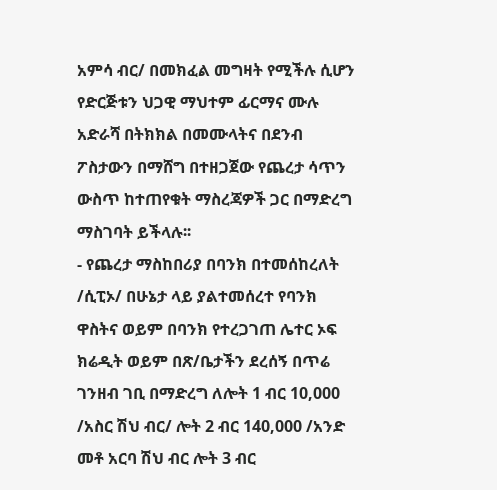አምሳ ብር/ በመክፈል መግዛት የሚችሉ ሲሆን የድርጅቱን ህጋዊ ማህተም ፊርማና ሙሉ አድራሻ በትክክል በመሙላትና በደንብ ፖስታውን በማሸግ በተዘጋጀው የጨረታ ሳጥን ውስጥ ከተጠየቁት ማስረጃዎች ጋር በማድረግ ማስገባት ይችላሉ፡፡
- የጨረታ ማስከበሪያ በባንክ በተመሰከረለት /ሲፒኦ/ በሁኔታ ላይ ያልተመሰረተ የባንክ ዋስትና ወይም በባንክ የተረጋገጠ ሌተር ኦፍ ክሬዲት ወይም በጽ/ቤታችን ደረሰኝ በጥሬ ገንዘብ ገቢ በማድረግ ለሎት 1 ብር 10,000 /አስር ሽህ ብር/ ሎት 2 ብር 140,000 /አንድ መቶ አርባ ሽህ ብር ሎት 3 ብር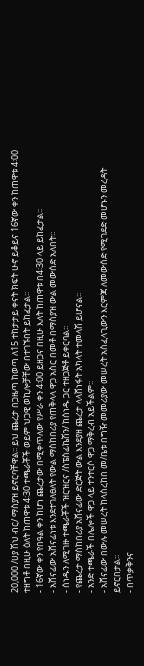20,000 /ሀያ ሽህ ብር/ ማስያዝ ይኖርባቸዋል፡፡ ይህ ጨረታ በጋዜጣ ከወጣ ለ15 ተከታታይ ቀናት ክፍት ሁኖ ይቆይና 16ኛው ቀን ከጠዋቱ 4፡00 ተዘግቶ በዚሁ ዕለት ከጠዋቱ 4፡30 ተጫራቾች ወይም ህጋዊ ወኪሎቻቸው በተገኙበት ይከፈታል፡፡
- 16ኛው ቀን የበዓል ቀን ከሆነ ጨረታው በሚቀጥለው የሥራ ቀን 4፡00 ይዘጋና በዚሁ እለት ከጠዋቱ በ4፡30 ላይ ይከፈታል፡፡
- አሸናፊው አሸናፊነቱ እንደተገለፀለት የውል ማስከበሪያ የጠቅላላ ዋጋ አስር በመቶ በማስያዝ ውል መውሰድ አለበት፡፡
- ሰነዱን ለሚገዙ ተጫራቾች ዝርዝርና /ስፔስፊኬሽን/ ከሰነዱ ጋር ተዘጋጅቶ ይቀርባል፡፡
- የጨረታ ማስከበሪያ አሸናፊው ድርጅት ውል እንደያዘ ጨረታ ላላሸነፋት አካላት ተመላሽ ይሆናል፡፡
- አንድ ተጫራች በሌሎች ዋጋ ላይ ተንተርሶ ዋጋ ማቅረብ አይችልም፡፡
- አሸናፊው በውሉ መሠረት ከላስረከበ መ/ቤቱ በግዥ መመሪያው መሠረት አስፈላጊውን እርምጃ ለመውሰድ የሚገደድ መሆኑን መረዳት ይኖርበታል፡፡
- በጥቃቅንና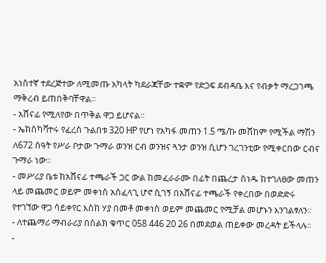አነስተኛ ተደረጅተው ለሚመጡ አካላት ካደራጃቸው ተቋም የድጋፍ ደብዳቤ እና የብቃት ማረጋገጫ ማቅረብ ይጠበቅባቸዋል፡፡
- አሸናፊ የሚለየው በጥቅል ዋጋ ይሆናል፡፡
- ኤክስካቫተሩ የፈረስ ጉልበቱ 320 HP የሆነ የአካፋ መጠን 1.5 ሜ/ኩ መሸከም የሚችል ማሽን ለ672 ሰዓት የሥራ ቦታው ጉማራ ወንዝ ርብ ወንዝና ጓንታ ወንዝ ሲሆን ገረገንቲው የሚቀርበው ርብና ጉማራ ነው፡፡
- መሥሪያ ቤቱ ከአሸናፊ ተጫራች ጋር ውል ከመፈራራሙ በፊት በጨረታ ሰነዱ ከተገለፀው መጠን ላይ መጨመር ወይም መቀነስ አሰፈላጊ ሆኖ ሲገኝ በአሸናፊ ተጫራች የቀረበው በወድድሩ የተገኘው ዋጋ ሳይቀየር እስከ ሃያ በመቶ መቀነስ ወይም መጨመር የሚቻል መሆኑን እንገልፃለን፡፡
- ለተጨማሪ ማብራሪያ በስልክ ቁጥር 058 446 20 26 በመደወል ጠይቀው መረዳት ይችላሉ፡፡
-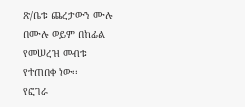ጽ/ቤቱ ጨረታውን ሙሉ በሙሉ ወይም በከፊል የመሠረዝ መብቱ የተጠበቀ ነው፡፡
የፎገራ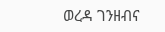ወረዳ ገንዘብና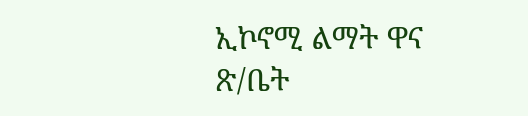ኢኮኖሚ ልማት ዋና ጽ/ቤት